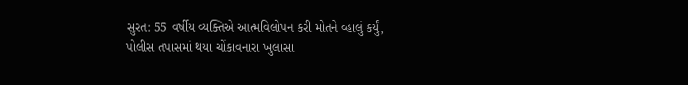સુરત: 55 વર્ષીય વ્યક્તિએ આત્મવિલોપન કરી મોતને વ્હાલું કર્યું, પોલીસ તપાસમાં થયા ચોંકાવનારા ખુલાસા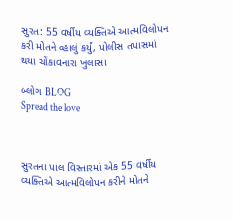સુરત: 55 વર્ષીય વ્યક્તિએ આત્મવિલોપન કરી મોતને વ્હાલું કર્યું, પોલીસ તપાસમાં થયા ચોંકાવનારા ખુલાસા

બ્લોગ BLOG
Spread the love



સુરતના પાલ વિસ્તારમાં એક 55 વર્ષીય વ્યક્તિએ આત્મવિલોપન કરીને મોતને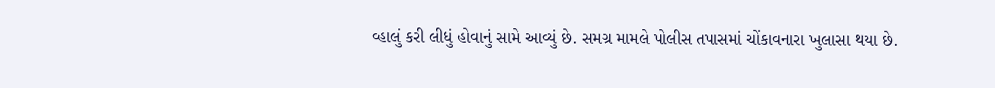વ્હાલું કરી લીધું હોવાનું સામે આવ્યું છે. સમગ્ર મામલે પોલીસ તપાસમાં ચોંકાવનારા ખુલાસા થયા છે.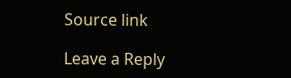Source link

Leave a Reply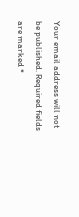Your email address will not be published. Required fields are marked *